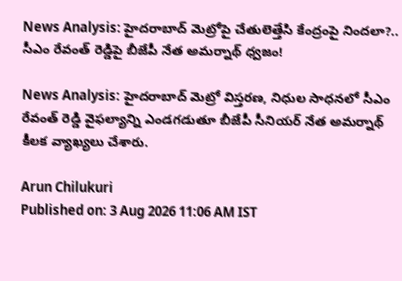News Analysis: హైదరాబాద్ మెట్రోపై చేతులెత్తేసి కేంద్రంపై నిందలా?.. సీఎం రేవంత్ రెడ్డిపై బీజేపీ నేత అమర్నాథ్ ధ్వజం!

News Analysis: హైదరాబాద్ మెట్రో విస్తరణ, నిధుల సాధనలో సీఎం రేవంత్ రెడ్డి వైఫల్యాన్ని ఎండగడుతూ బీజేపీ సీనియర్ నేత అమర్నాథ్ కీలక వ్యాఖ్యలు చేశారు.

Arun Chilukuri
Published on: 3 Aug 2026 11:06 AM IST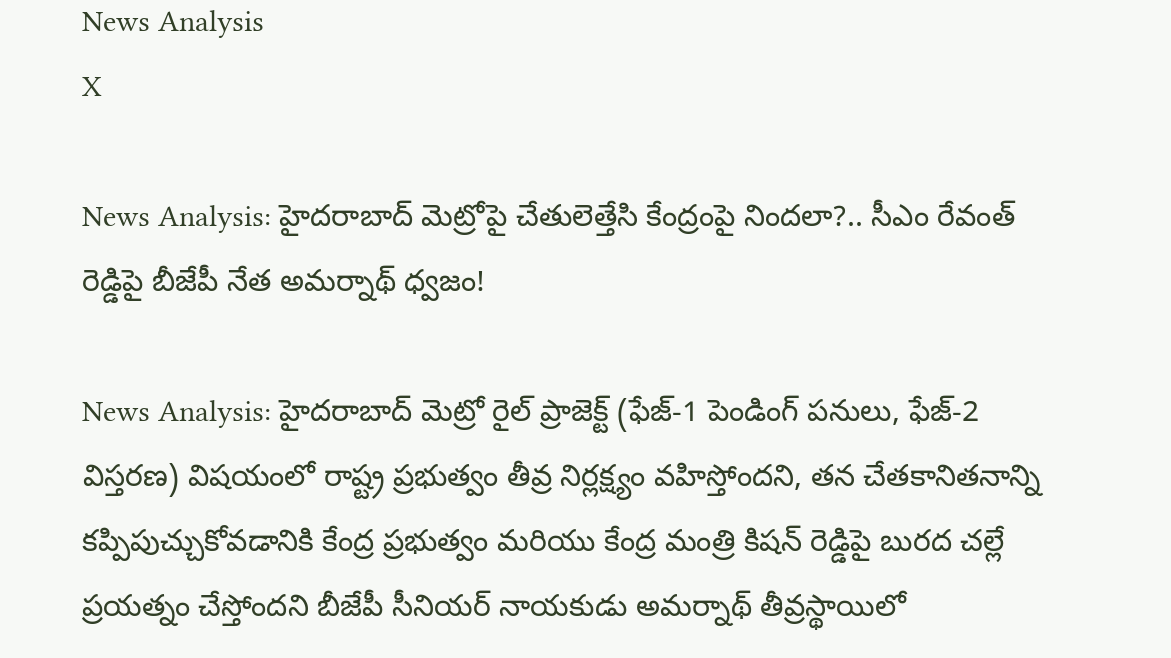News Analysis
X

News Analysis: హైదరాబాద్ మెట్రోపై చేతులెత్తేసి కేంద్రంపై నిందలా?.. సీఎం రేవంత్ రెడ్డిపై బీజేపీ నేత అమర్నాథ్ ధ్వజం!

News Analysis: హైదరాబాద్ మెట్రో రైల్ ప్రాజెక్ట్‌ (ఫేజ్-1 పెండింగ్ పనులు, ఫేజ్-2 విస్తరణ) విషయంలో రాష్ట్ర ప్రభుత్వం తీవ్ర నిర్లక్ష్యం వహిస్తోందని, తన చేతకానితనాన్ని కప్పిపుచ్చుకోవడానికి కేంద్ర ప్రభుత్వం మరియు కేంద్ర మంత్రి కిషన్ రెడ్డిపై బురద చల్లే ప్రయత్నం చేస్తోందని బీజేపీ సీనియర్ నాయకుడు అమర్నాథ్ తీవ్రస్థాయిలో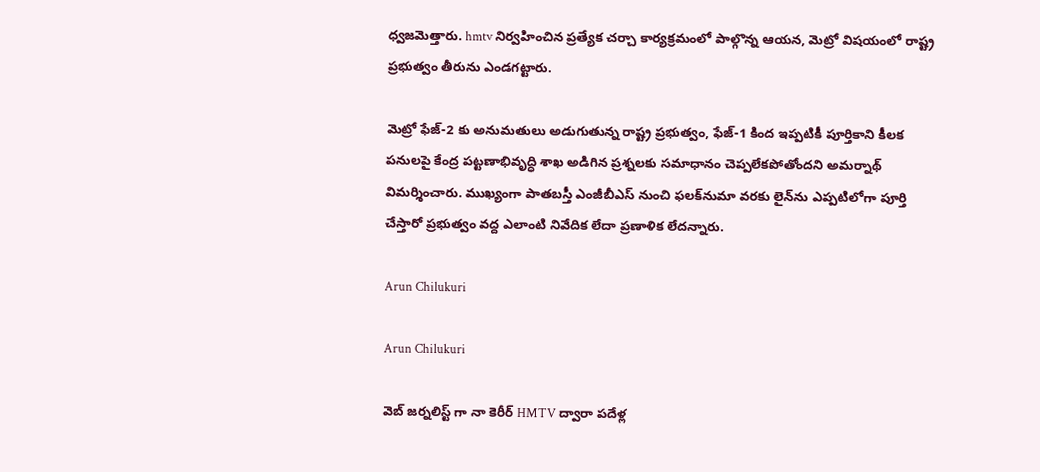ధ్వజమెత్తారు. hmtv నిర్వహించిన ప్రత్యేక చర్చా కార్యక్రమంలో పాల్గొన్న ఆయన, మెట్రో విషయంలో రాష్ట్ర ప్రభుత్వం తీరును ఎండగట్టారు.

మెట్రో ఫేజ్-2 కు అనుమతులు అడుగుతున్న రాష్ట్ర ప్రభుత్వం, ఫేజ్-1 కింద ఇప్పటికీ పూర్తికాని కీలక పనులపై కేంద్ర పట్టణాభివృద్ధి శాఖ అడిగిన ప్రశ్నలకు సమాధానం చెప్పలేకపోతోందని అమర్నాథ్ విమర్శించారు. ముఖ్యంగా పాతబస్తీ ఎంజీబీఎస్ నుంచి ఫలక్‌నుమా వరకు లైన్‌ను ఎప్పటిలోగా పూర్తి చేస్తారో ప్రభుత్వం వద్ద ఎలాంటి నివేదిక లేదా ప్రణాళిక లేదన్నారు.

Arun Chilukuri

Arun Chilukuri

వెబ్ జర్నలిస్ట్ గా నా కెరీర్ HMTV ద్వారా పదేళ్ల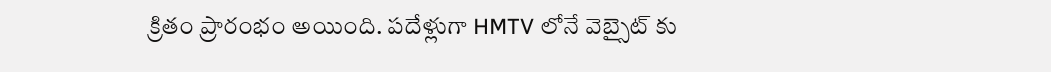క్రితం ప్రారంభం అయింది. పదేళ్లుగా HMTV లోనే వెబ్సైట్ కు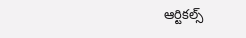ఆర్టికల్స్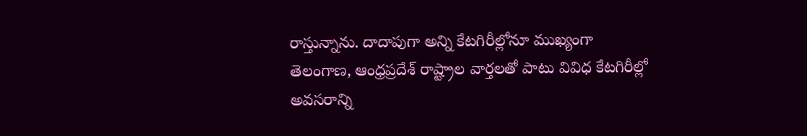రాస్తున్నాను. దాదాపుగా అన్ని కేటగిరీల్లోనూ ముఖ్యంగా తెలంగాణ, ఆంధ్రప్రదేశ్ రాష్ట్రాల వార్తలతో పాటు వివిధ కేటగిరీల్లో అవసరాన్ని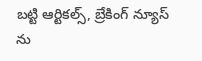బట్టి ఆర్టికల్స్, బ్రేకింగ్ న్యూస్ ను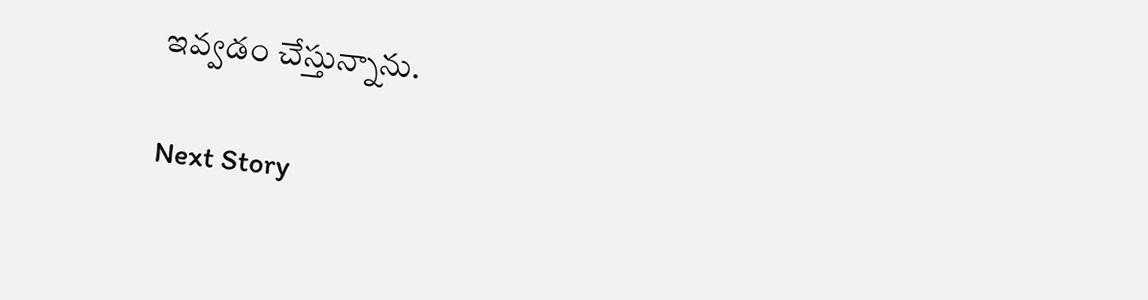ఇవ్వడం చేస్తున్నాను.

Next Story